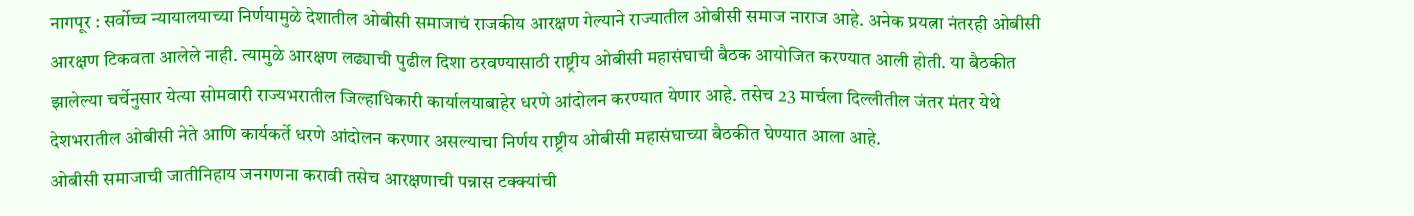नागपूर : सर्वोच्च न्यायालयाच्या निर्णयामुळे देशातील ओबीसी समाजाचं राजकीय आरक्षण गेल्याने राज्यातील ओबीसी समाज नाराज आहे. अनेक प्रयत्ना नंतरही ओबीसी आरक्षण टिकवता आलेले नाही. त्यामुळे आरक्षण लढ्याची पुढील दिशा ठरवण्यासाठी राष्ट्रीय ओबीसी महासंघाची बैठक आयोजित करण्यात आली होती. या बैठकीत झालेल्या चर्चेनुसार येत्या सोमवारी राज्यभरातील जिल्हाधिकारी कार्यालयाबाहेर धरणे आंदोलन करण्यात येणार आहे. तसेच 23 मार्चला दिल्लीतील जंतर मंतर येथे देशभरातील ओबीसी नेते आणि कार्यकर्ते धरणे आंदोलन करणार असल्याचा निर्णय राष्ट्रीय ओबीसी महासंघाच्या बैठकीत घेण्यात आला आहे.
ओबीसी समाजाची जातीनिहाय जनगणना करावी तसेच आरक्षणाची पन्नास टक्क्यांची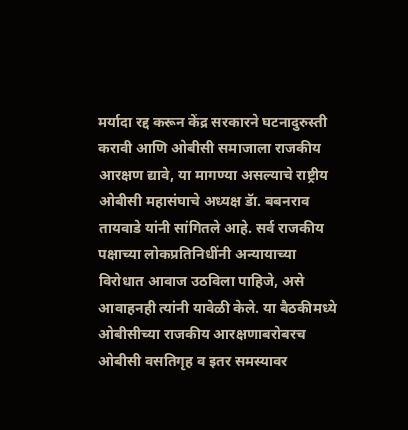मर्यादा रद्द करून केंद्र सरकारने घटनादुरुस्ती करावी आणि ओबीसी समाजाला राजकीय आरक्षण द्यावे, या मागण्या असल्याचे राष्ट्रीय ओबीसी महासंघाचे अध्यक्ष डॅा. बबनराव तायवाडे यांनी सांगितले आहे. सर्व राजकीय पक्षाच्या लोकप्रतिनिधींनी अन्यायाच्या विरोधात आवाज उठविला पाहिजे, असे आवाहनही त्यांनी यावेळी केले. या बैठकीमध्ये ओबीसीच्या राजकीय आरक्षणाबरोबरच ओबीसी वसतिगृह व इतर समस्यावर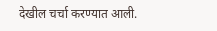देखील चर्चा करण्यात आली.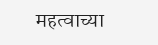महत्वाच्या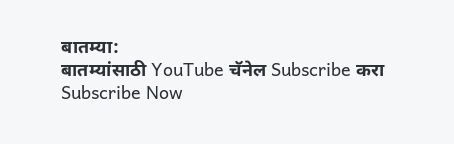बातम्या:
बातम्यांसाठी YouTube चॅनेल Subscribe करा
Subscribe Now